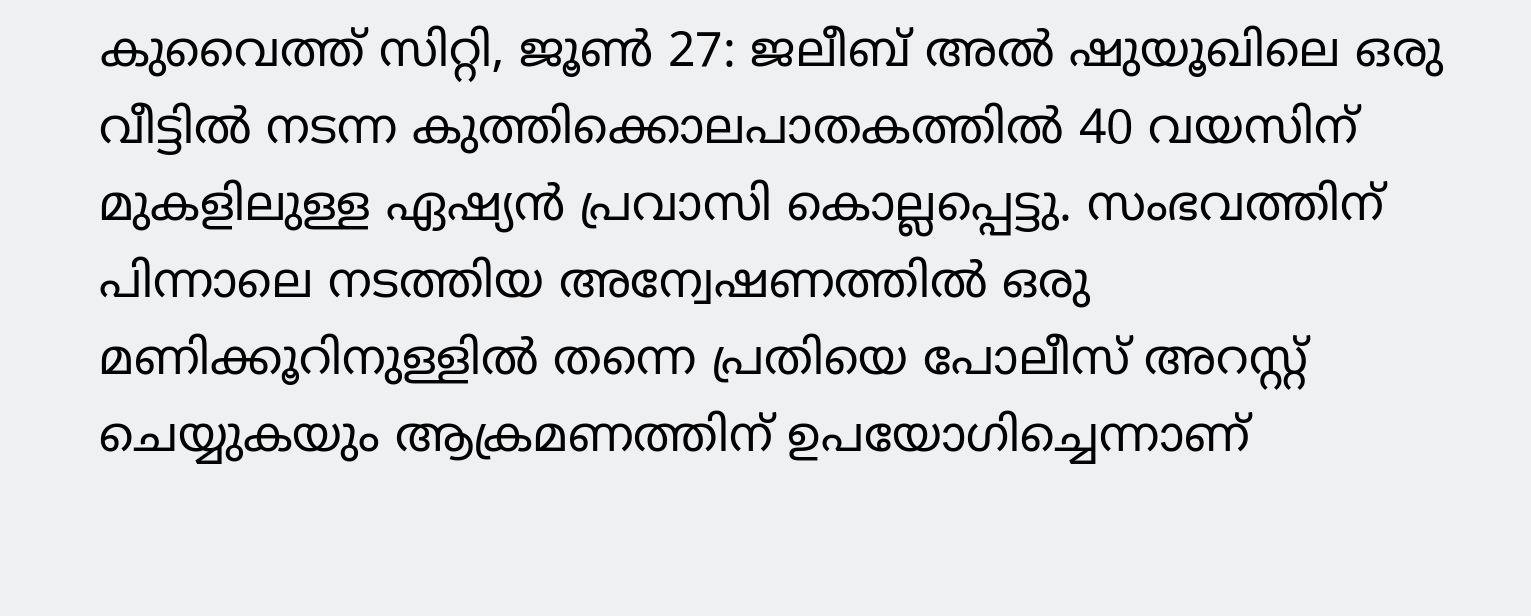കുവൈത്ത് സിറ്റി, ജൂൺ 27: ജലീബ് അൽ ഷുയൂഖിലെ ഒരു വീട്ടിൽ നടന്ന കുത്തിക്കൊലപാതകത്തിൽ 40 വയസിന് മുകളിലുള്ള ഏഷ്യൻ പ്രവാസി കൊല്ലപ്പെട്ടു. സംഭവത്തിന് പിന്നാലെ നടത്തിയ അന്വേഷണത്തിൽ ഒരു മണിക്കൂറിനുള്ളിൽ തന്നെ പ്രതിയെ പോലീസ് അറസ്റ്റ് ചെയ്യുകയും ആക്രമണത്തിന് ഉപയോഗിച്ചെന്നാണ്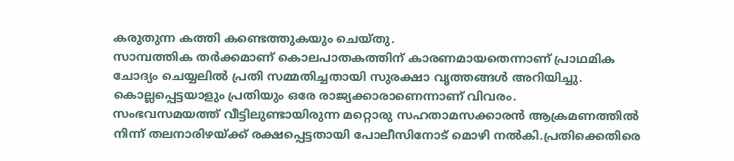കരുതുന്ന കത്തി കണ്ടെത്തുകയും ചെയ്തു.
സാമ്പത്തിക തർക്കമാണ് കൊലപാതകത്തിന് കാരണമായതെന്നാണ് പ്രാഥമിക ചോദ്യം ചെയ്യലിൽ പ്രതി സമ്മതിച്ചതായി സുരക്ഷാ വൃത്തങ്ങൾ അറിയിച്ചു. കൊല്ലപ്പെട്ടയാളും പ്രതിയും ഒരേ രാജ്യക്കാരാണെന്നാണ് വിവരം.
സംഭവസമയത്ത് വീട്ടിലുണ്ടായിരുന്ന മറ്റൊരു സഹതാമസക്കാരൻ ആക്രമണത്തിൽ നിന്ന് തലനാരിഴയ്ക്ക് രക്ഷപ്പെട്ടതായി പോലീസിനോട് മൊഴി നൽകി.പ്രതിക്കെതിരെ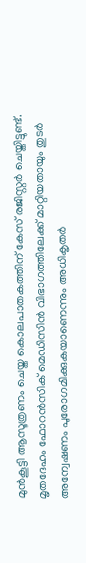മുൻകൂട്ടി ആസൂത്രണം ചെയ്ത കൊലപാതകത്തിന് കേസ് രജിസ്റ്റർ ചെയ്തിട്ടുണ്ട്. മൃതദേഹം ഫോറൻസിക് മെഡിസിൻ വിഭാഗത്തിലേക്ക് മാറ്റിയതായും തുടർ അന്വേഷണം പുരോഗമിക്കുകയാണെന്നും അധികൃതർ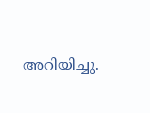അറിയിച്ചു.